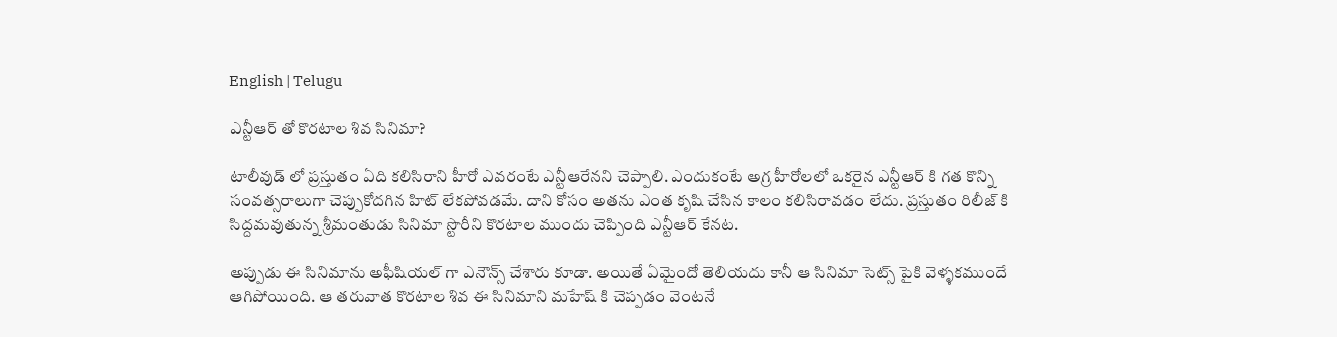English | Telugu

ఎన్టీఆర్ తో కొరటాల శివ సినిమా?

టాలీవుడ్ లో ప్రస్తుతం ఏది కలిసిరాని హీరో ఎవరంటే ఎన్టీఆరేనని చెప్పాలి. ఎందుకంటే అగ్ర హీరోలలో ఒకరైన ఎన్టీఆర్ కి గత కొన్ని సంవత్సరాలుగా చెప్పుకోదగిన హిట్ లేకపోవడమే. దాని కోసం అతను ఎంత కృషి చేసిన కాలం కలిసిరావడం లేదు. ప్రస్తుతం రిలీజ్ కి సిద్దమవుతున్న శ్రీమంతుడు సినిమా స్టొరీని కొరటాల ముందు చెప్పింది ఎన్టీఆర్ కేనట.

అప్పుడు ఈ సినిమాను అఫీషియల్ గా ఎనౌన్స్ చేశారు కూడా. అయితే ఏమైందో తెలియదు కానీ ఆ సినిమా సెట్స్ పైకి వెళ్ళకముందే ఆగిపోయింది. ఆ తరువాత కొరటాల శివ ఈ సినిమాని మహేష్ కి చెప్పడం వెంటనే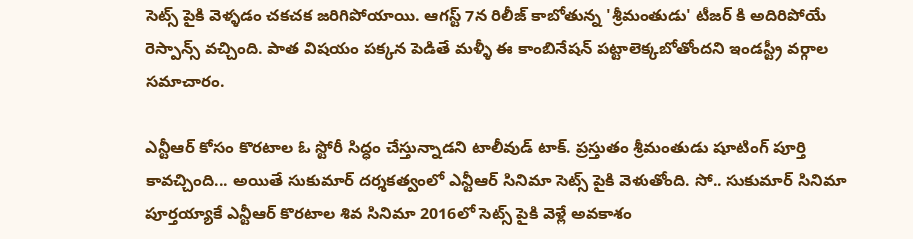సెట్స్ పైకి వెళ్ళడం చకచక జరిగిపోయాయి. ఆగస్ట్ 7న రిలీజ్ కాబోతున్న 'శ్రీమంతుడు' టీజర్ కి అదిరిపోయే రెస్పాన్స్ వచ్చింది. పాత విషయం పక్కన పెడితే మళ్ళీ ఈ కాంబినేషన్ పట్టాలెక్కబోతోందని ఇండస్ట్రీ వర్గాల సమాచారం.

ఎన్టీఆర్ కోసం కొరటాల ఓ స్టోరీ సిద్ధం చేస్తున్నాడని టాలీవుడ్ టాక్. ప్రస్తుతం శ్రీమంతుడు షూటింగ్ పూర్తి కావచ్చింది... అయితే సుకుమార్ దర్శకత్వంలో ఎన్టీఆర్ సినిమా సెట్స్ పైకి వెళుతోంది. సో.. సుకుమార్ సినిమా పూర్తయ్యాకే ఎన్టీఆర్ కొరటాల శివ సినిమా 2016లో సెట్స్ పైకి వెళ్లే అవకాశం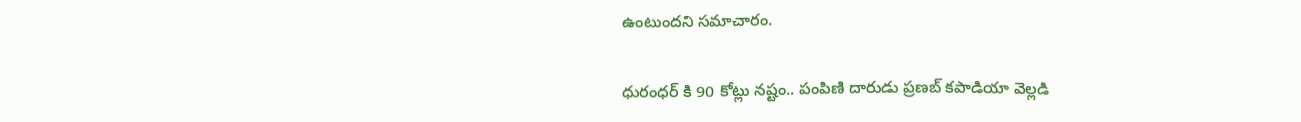ఉంటుందని సమాచారం.

ధురంధర్ కి 90 కోట్లు నష్టం.. పంపిణి దారుడు ప్రణబ్ కపాడియా వెల్లడి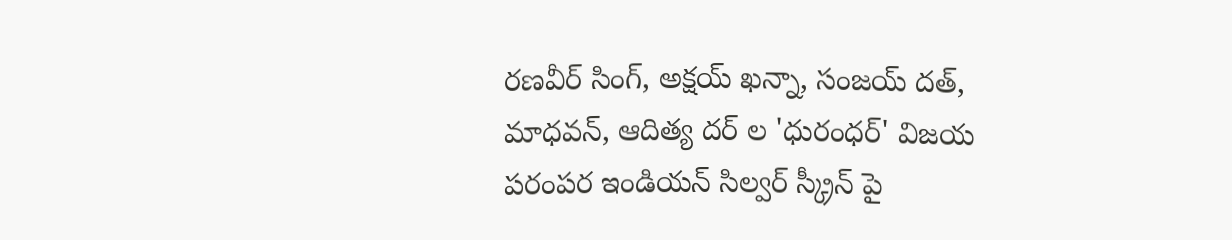రణవీర్ సింగ్, అక్షయ్ ఖన్నా, సంజయ్ దత్, మాధవన్, ఆదిత్య దర్ ల 'ధురంధర్' విజయ పరంపర ఇండియన్ సిల్వర్ స్క్రీన్ పై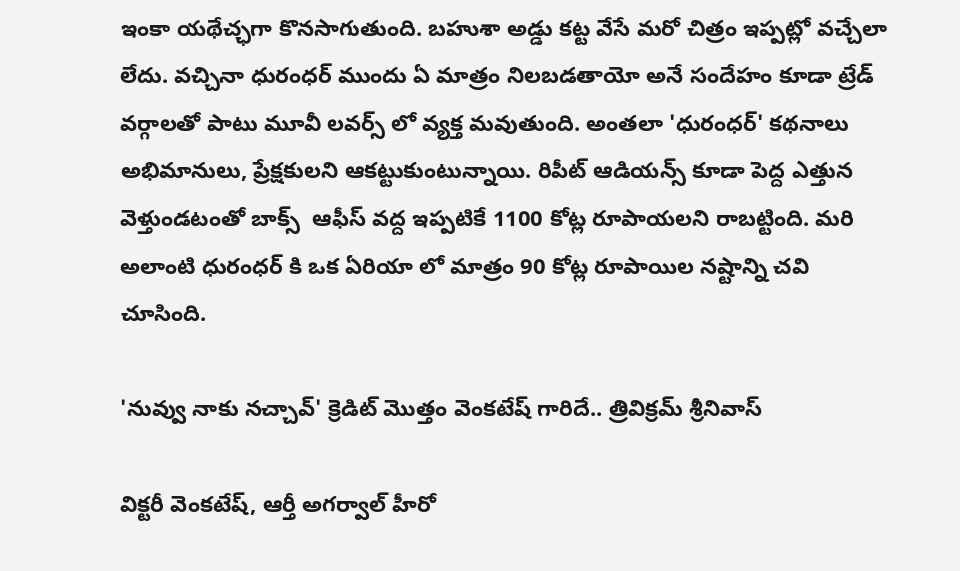ఇంకా యథేచ్ఛగా కొనసాగుతుంది. బహుశా అడ్డు కట్ట వేసే మరో చిత్రం ఇప్పట్లో వచ్చేలా లేదు. వచ్చినా ధురంధర్ ముందు ఏ మాత్రం నిలబడతాయో అనే సందేహం కూడా ట్రేడ్ వర్గాలతో పాటు మూవీ లవర్స్ లో వ్యక్త మవుతుంది. అంతలా 'ధురంధర్' కథనాలు అభిమానులు, ప్రేక్షకులని ఆకట్టుకుంటున్నాయి. రిపీట్ ఆడియన్స్ కూడా పెద్ద ఎత్తున వెళ్తుండటంతో బాక్స్  ఆఫీస్ వద్ద ఇప్పటికే 1100 కోట్ల రూపాయలని రాబట్టింది. మరి అలాంటి ధురంధర్ కి ఒక ఏరియా లో మాత్రం 90 కోట్ల రూపాయిల నష్టాన్ని చవి చూసింది.

'నువ్వు నాకు నచ్చావ్' క్రెడిట్ మొత్తం వెంకటేష్ గారిదే.. త్రివిక్రమ్ శ్రీనివాస్

విక్టరీ వెంకటేష్, ఆర్తీ అగర్వాల్ హీరో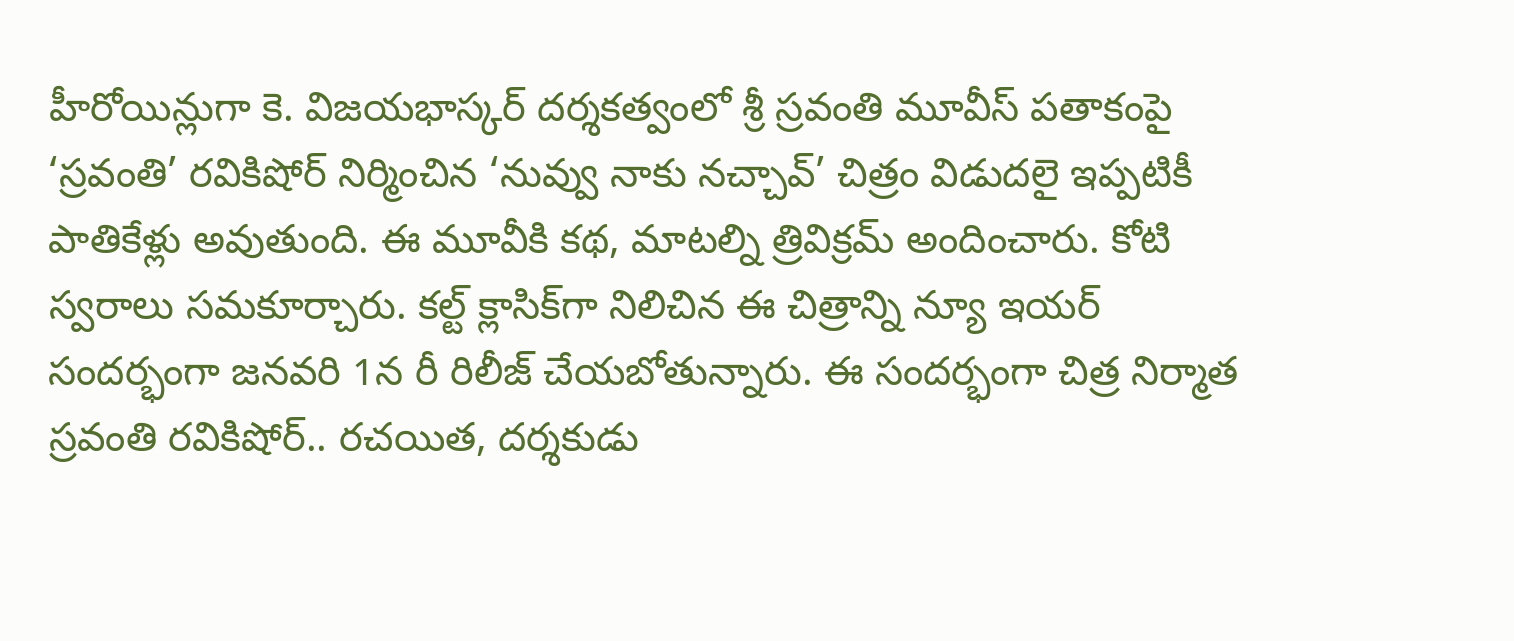హీరోయిన్లుగా కె. విజయభాస్కర్ దర్శకత్వంలో శ్రీ స్రవంతి మూవీస్ పతాకంపై ‘స్రవంతి’ రవికిషోర్ నిర్మించిన ‘నువ్వు నాకు నచ్చావ్’ చిత్రం విడుదలై ఇప్పటికీ పాతికేళ్లు అవుతుంది. ఈ మూవీకి కథ, మాటల్ని త్రివిక్రమ్ అందించారు. కోటి స్వరాలు సమకూర్చారు. కల్ట్ క్లాసిక్‌గా నిలిచిన ఈ చిత్రాన్ని న్యూ ఇయర్ సందర్భంగా జనవరి 1న రీ రిలీజ్ చేయబోతున్నారు. ఈ సందర్భంగా చిత్ర నిర్మాత స్రవంతి రవికిషోర్.. రచయిత, దర్శకుడు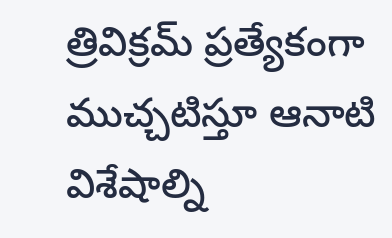త్రివిక్రమ్ ప్రత్యేకంగా ముచ్చటిస్తూ ఆనాటి విశేషాల్ని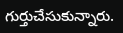గుర్తుచేసుకున్నారు.